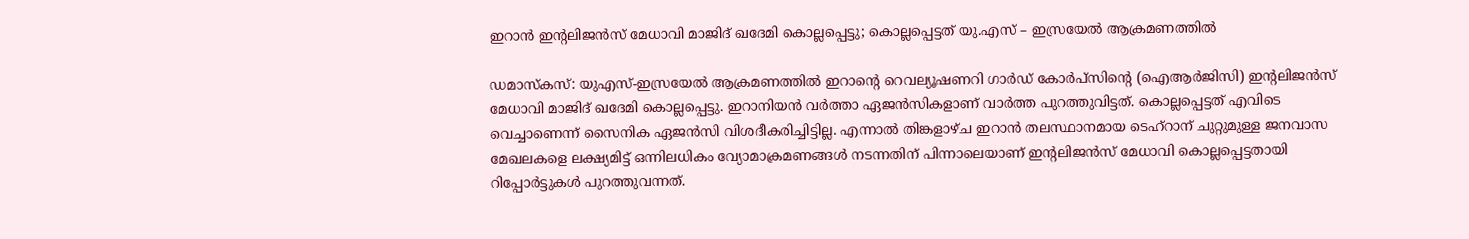ഇറാൻ ഇന്റലിജൻസ് മേധാവി മാജിദ് ഖദേമി കൊല്ലപ്പെട്ടു; കൊല്ലപ്പെട്ടത് യു.എസ് – ഇസ്രയേൽ ആക്രമണത്തിൽ

ഡമാസ്കസ്: യുഎസ്-ഇസ്രയേല്‍ ആക്രമണത്തില്‍ ഇറാന്റെ റെവല്യൂഷണറി ഗാ‍ർഡ് കോർപ്സിൻ്റെ (ഐആർജിസി) ഇന്റലിജൻസ് മേധാവി മാജിദ് ഖദേമി കൊല്ലപ്പെട്ടു. ഇറാനിയൻ വർത്താ ഏജൻസികളാണ് വാർത്ത പുറത്തുവിട്ടത്. കൊല്ലപ്പെട്ടത് എവിടെ വെച്ചാണെന്ന് സൈനിക ഏജൻസി വിശദീകരിച്ചിട്ടില്ല. എന്നാല്‍ തിങ്കളാഴ്ച ഇറാൻ തലസ്ഥാനമായ ടെഹ്‌റാന് ചുറ്റുമുള്ള ജനവാസ മേഖലകളെ ലക്ഷ്യമിട്ട് ഒന്നിലധികം വ്യോമാക്രമണങ്ങള്‍ നടന്നതിന് പിന്നാലെയാണ് ഇന്റലിജൻസ് മേധാവി കൊല്ലപ്പെട്ടതായി റിപ്പോർട്ടുകള്‍ പുറത്തുവന്നത്.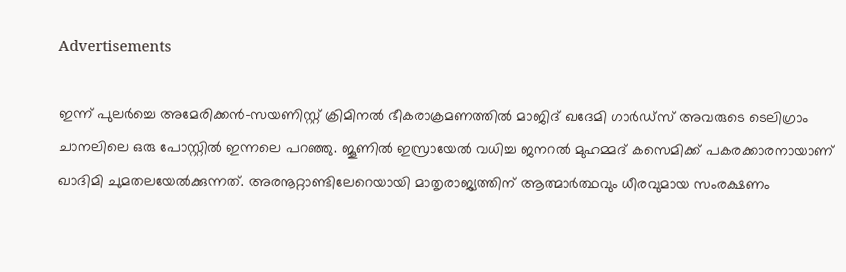Advertisements

ഇന്ന് പുലർച്ചെ അമേരിക്കൻ-സയണിസ്റ്റ് ക്രിമിനല്‍ ഭീകരാക്രമണത്തില്‍ മാജിദ് ഖദേമി ഗാർഡ്സ് അവരുടെ ടെലിഗ്രാം ചാനലിലെ ഒരു പോസ്റ്റില്‍ ഇന്നലെ പറഞ്ഞു. ജൂണില്‍ ഇസ്രായേല്‍ വധിച്ച ജനറല്‍ മുഹമ്മദ് കസെമിക്ക് പകരക്കാരനായാണ് ഖാദിമി ചുമതലയേല്‍ക്കുന്നത്. അരനൂറ്റാണ്ടിലേറെയായി മാതൃരാജ്യത്തിന് ആത്മാർത്ഥവും ധീരവുമായ സംരക്ഷണം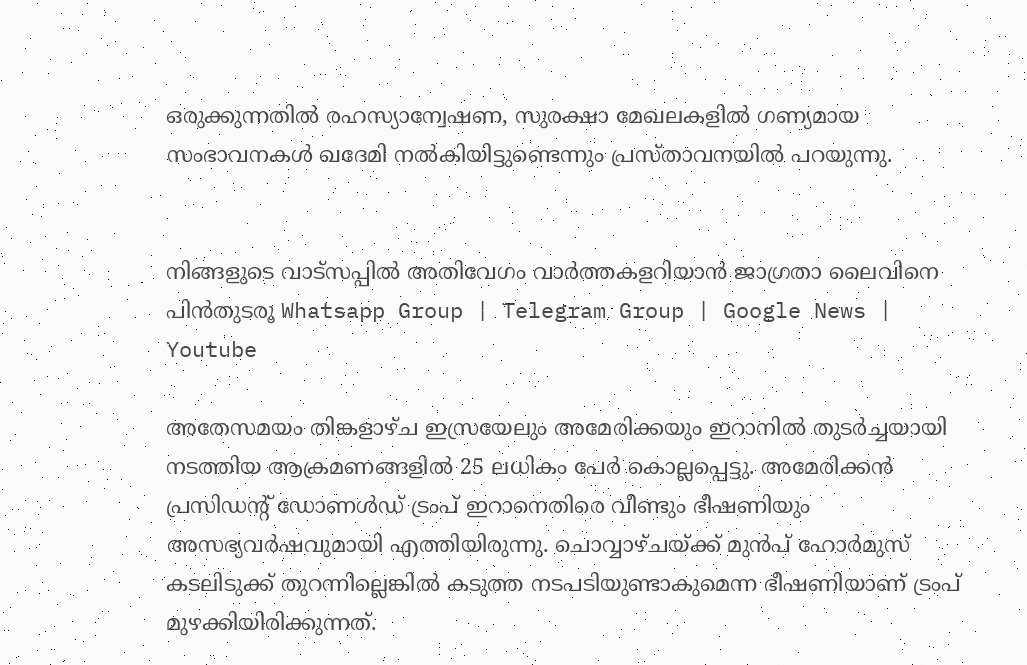ഒരുക്കുന്നതില്‍ രഹസ്യാന്വേഷണ, സുരക്ഷാ മേഖലകളില്‍ ഗണ്യമായ സംഭാവനകള്‍ ഖദേമി നല്‍കിയിട്ടുണ്ടെന്നും പ്രസ്താവനയില്‍ പറയുന്നു.


നിങ്ങളുടെ വാട്സപ്പിൽ അതിവേഗം വാർത്തകളറിയാൻ ജാഗ്രതാ ലൈവിനെ പിൻതുടരൂ Whatsapp Group | Telegram Group | Google News | Youtube

അതേസമയം തിങ്കളാഴ്ച ഇസ്ര‌യേലും അമേരിക്കയും ഇറാനില്‍ തുടർച്ചയായി നടത്തിയ ആക്രമണങ്ങളില്‍ 25 ലധികം പേർ കൊല്ലപ്പെട്ടു. അമേരിക്കന്‍ പ്രസിഡന്റ് ഡോണള്‍ഡ് ട്രംപ് ഇറാനെതിരെ വീണ്ടും ഭീഷണിയും അസഭ്യവര്‍ഷവുമായി എത്തിയിരുന്നു. ചൊവ്വാഴ്ചയ്ക്ക് മുന്‍പ് ഹോര്‍മുസ് കടലിടുക്ക് തുറന്നില്ലെങ്കില്‍ കടുത്ത നടപടിയുണ്ടാകുമെന്ന ഭീഷണിയാണ് ട്രംപ് മുഴക്കിയിരിക്കുന്നത്.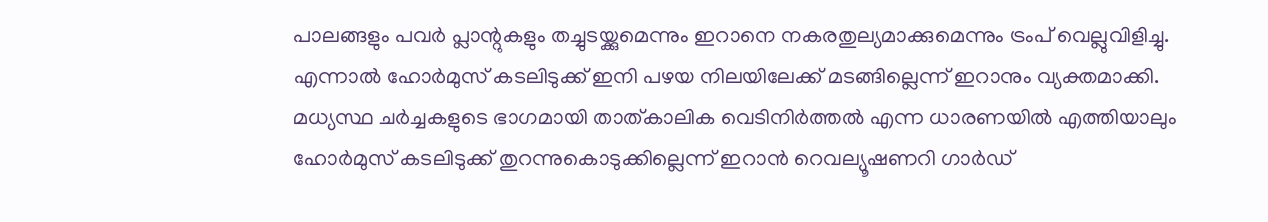പാലങ്ങളും പവര്‍ പ്ലാന്റുകളും തച്ചുടയ്ക്കുമെന്നും ഇറാനെ നകരതുല്യമാക്കുമെന്നും ട്രംപ് വെല്ലുവിളിച്ചു. എന്നാല്‍ ഹോർമുസ് കടലിടുക്ക് ഇനി പഴയ നിലയിലേക്ക് മടങ്ങില്ലെന്ന്‌ ഇറാനും വ്യക്തമാക്കി. മധ്യസ്ഥ ചർച്ചകളുടെ ഭാഗമായി താത്കാലിക വെടിനിർത്തല്‍ എന്ന ധാരണയില്‍ എത്തിയാലും ഹോർമുസ് കടലിടുക്ക് തുറന്നുകൊടുക്കില്ലെന്ന് ഇറാൻ റെവല്യൂഷണറി ഗാർഡ്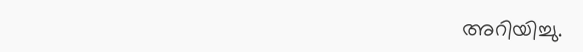അറിയിച്ചു.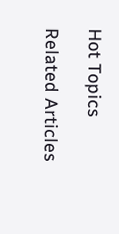Hot Topics

Related Articles